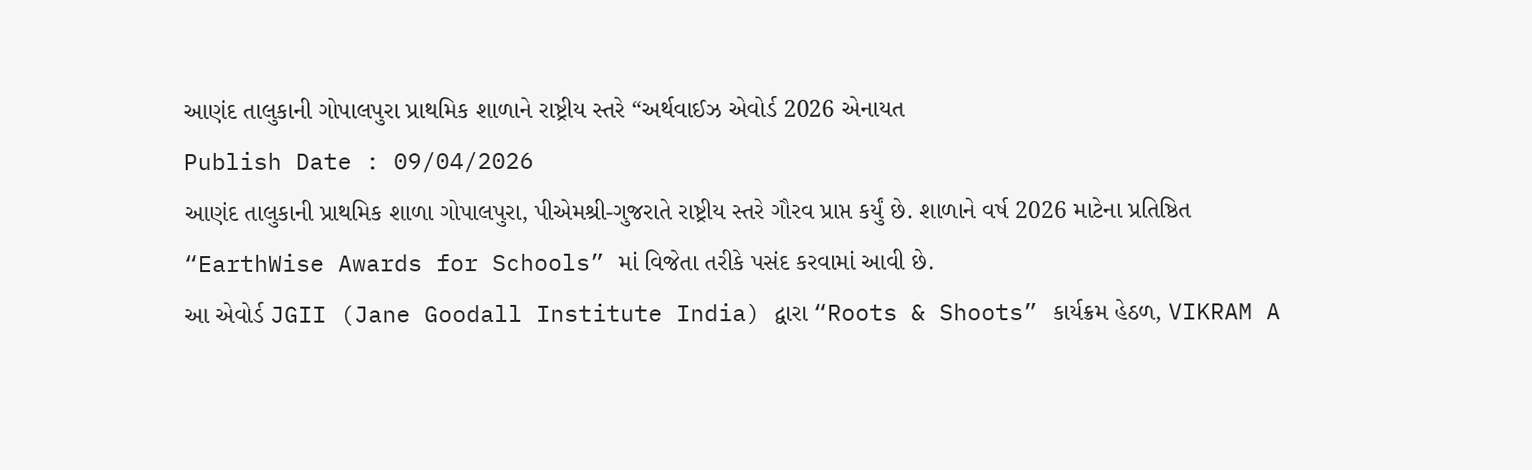આણંદ તાલુકાની ગોપાલપુરા પ્રાથમિક શાળાને રાષ્ટ્રીય સ્તરે “અર્થવાઈઝ એવોર્ડ 2026 એનાયત
Publish Date : 09/04/2026
આણંદ તાલુકાની પ્રાથમિક શાળા ગોપાલપુરા, પીએમશ્રી-ગુજરાતે રાષ્ટ્રીય સ્તરે ગૌરવ પ્રાપ્ત કર્યું છે. શાળાને વર્ષ 2026 માટેના પ્રતિષ્ઠિત “EarthWise Awards for Schools” માં વિજેતા તરીકે પસંદ કરવામાં આવી છે.
આ એવોર્ડ JGII (Jane Goodall Institute India) દ્વારા “Roots & Shoots” કાર્યક્રમ હેઠળ, VIKRAM A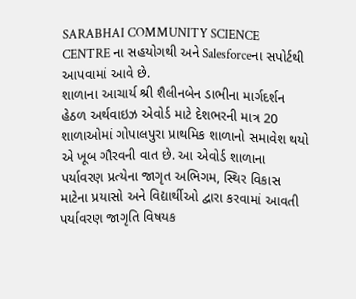SARABHAI COMMUNITY SCIENCE CENTRE ના સહયોગથી અને Salesforceના સપોર્ટથી આપવામાં આવે છે.
શાળાના આચાર્ય શ્રી શૈલીનબેન ડાભીના માર્ગદર્શન હેઠળ અર્થવાઇઝ એવોર્ડ માટે દેશભરની માત્ર 20 શાળાઓમાં ગોપાલપુરા પ્રાથમિક શાળાનો સમાવેશ થયો એ ખૂબ ગૌરવની વાત છે. આ એવોર્ડ શાળાના પર્યાવરણ પ્રત્યેના જાગૃત અભિગમ, સ્થિર વિકાસ માટેના પ્રયાસો અને વિદ્યાર્થીઓ દ્વારા કરવામાં આવતી પર્યાવરણ જાગૃતિ વિષયક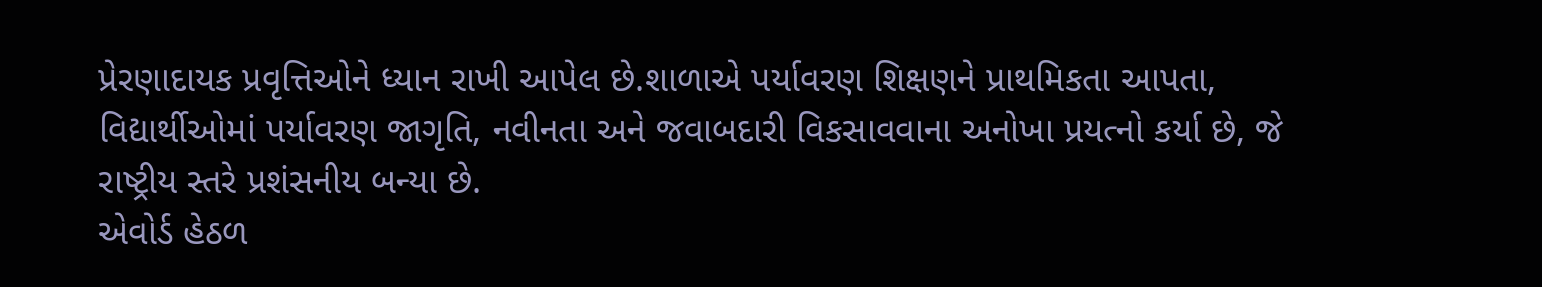પ્રેરણાદાયક પ્રવૃત્તિઓને ધ્યાન રાખી આપેલ છે.શાળાએ પર્યાવરણ શિક્ષણને પ્રાથમિકતા આપતા, વિદ્યાર્થીઓમાં પર્યાવરણ જાગૃતિ, નવીનતા અને જવાબદારી વિકસાવવાના અનોખા પ્રયત્નો કર્યા છે, જે રાષ્ટ્રીય સ્તરે પ્રશંસનીય બન્યા છે.
એવોર્ડ હેઠળ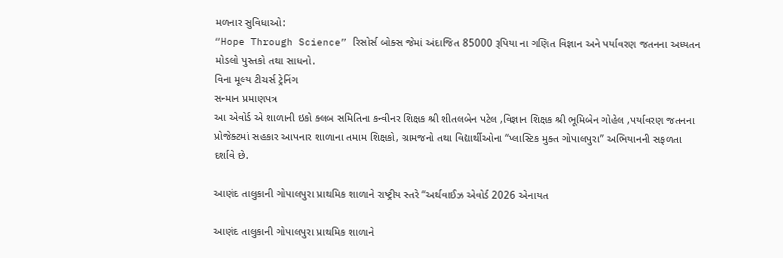મળનાર સુવિધાઓ:
“Hope Through Science” રિસોર્સ બોક્સ જેમાં અંદાજિત 85000 રૂપિયા ના ગણિત વિજ્ઞાન અને પર્યાવરણ જતનના અધ્યતન મોડલો પુસ્તકો તથા સાધનો.
વિના મૂલ્ય ટીચર્સ ટ્રેનિંગ
સન્માન પ્રમાણપત્ર
આ એવોર્ડ એ શાળાની ઇકો ક્લબ સમિતિના કન્વીનર શિક્ષક શ્રી શીતલબેન પટેલ ,વિજ્ઞાન શિક્ષક શ્રી ભૂમિબેન ગોહેલ ,પર્યાવરણ જતનના પ્રોજેક્ટમાં સહકાર આપનાર શાળાના તમામ શિક્ષકો, ગ્રામજનો તથા વિદ્યાર્થીઓના “પ્લાસ્ટિક મુક્ત ગોપાલપુરા” અભિયાનની સફળતા દર્શાવે છે.

આણંદ તાલુકાની ગોપાલપુરા પ્રાથમિક શાળાને રાષ્ટ્રીય સ્તરે “અર્થવાઈઝ એવોર્ડ 2026 એનાયત

આણંદ તાલુકાની ગોપાલપુરા પ્રાથમિક શાળાને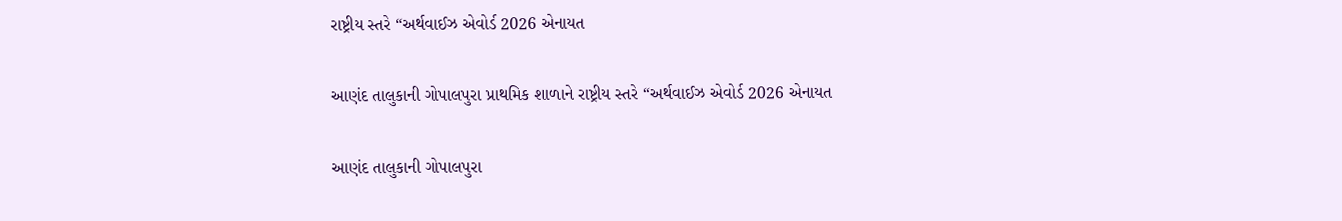રાષ્ટ્રીય સ્તરે “અર્થવાઈઝ એવોર્ડ 2026 એનાયત

આણંદ તાલુકાની ગોપાલપુરા પ્રાથમિક શાળાને રાષ્ટ્રીય સ્તરે “અર્થવાઈઝ એવોર્ડ 2026 એનાયત

આણંદ તાલુકાની ગોપાલપુરા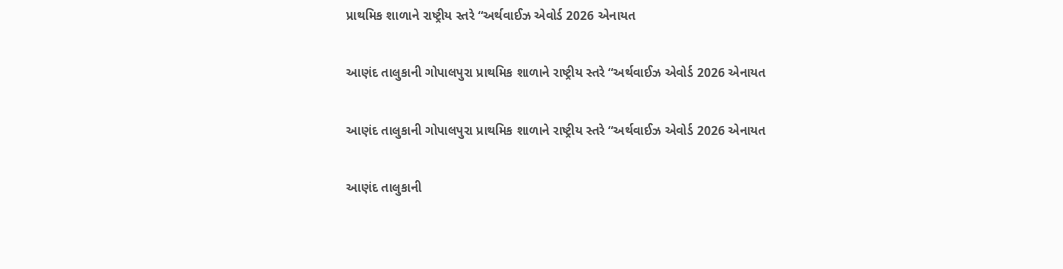પ્રાથમિક શાળાને રાષ્ટ્રીય સ્તરે “અર્થવાઈઝ એવોર્ડ 2026 એનાયત

આણંદ તાલુકાની ગોપાલપુરા પ્રાથમિક શાળાને રાષ્ટ્રીય સ્તરે “અર્થવાઈઝ એવોર્ડ 2026 એનાયત

આણંદ તાલુકાની ગોપાલપુરા પ્રાથમિક શાળાને રાષ્ટ્રીય સ્તરે “અર્થવાઈઝ એવોર્ડ 2026 એનાયત

આણંદ તાલુકાની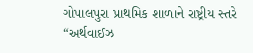ગોપાલપુરા પ્રાથમિક શાળાને રાષ્ટ્રીય સ્તરે “અર્થવાઈઝ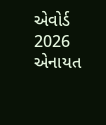એવોર્ડ 2026 એનાયત